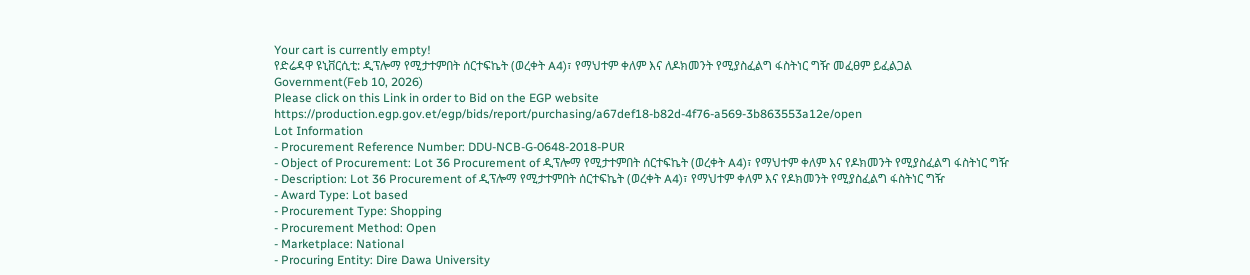Your cart is currently empty!
የድሬዳዋ ዩኒቨርሲቲ: ዲፕሎማ የሚታተምበት ሰርተፍኬት (ወረቀት A4)፣ የማህተም ቀለም እና ለዶክመንት የሚያስፈልግ ፋስትነር ግዥ መፈፀም ይፈልጋል
Government(Feb 10, 2026)
Please click on this Link in order to Bid on the EGP website
https://production.egp.gov.et/egp/bids/report/purchasing/a67def18-b82d-4f76-a569-3b863553a12e/open
Lot Information
- Procurement Reference Number: DDU-NCB-G-0648-2018-PUR
- Object of Procurement: Lot 36 Procurement of ዲፕሎማ የሚታተምበት ሰርተፍኬት (ወረቀት A4)፣ የማህተም ቀለም እና የዶክመንት የሚያስፈልግ ፋስትነር ግዥ
- Description: Lot 36 Procurement of ዲፕሎማ የሚታተምበት ሰርተፍኬት (ወረቀት A4)፣ የማህተም ቀለም እና የዶክመንት የሚያስፈልግ ፋስትነር ግዥ
- Award Type: Lot based
- Procurement Type: Shopping
- Procurement Method: Open
- Marketplace: National
- Procuring Entity: Dire Dawa University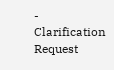- Clarification Request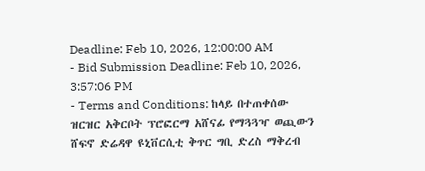Deadline: Feb 10, 2026, 12:00:00 AM
- Bid Submission Deadline: Feb 10, 2026, 3:57:06 PM
- Terms and Conditions: ከላይ በተጠቀሰው ዝርዝር አቅርቦት ፕሮፎርማ አሸናፊ የማጓጓዣ ወጪውን ሸፍኖ ድሬዳዋ ዩኒቨርሲቲ ቅጥር ግቢ ድረስ ማቅረብ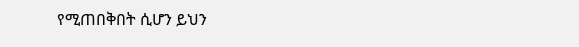የሚጠበቅበት ሲሆን ይህን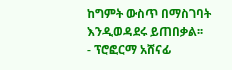ከግምት ውስጥ በማስገባት እንዲወዳደሩ ይጠበቃል፡፡
- ፕሮፎርማ አሸናፊ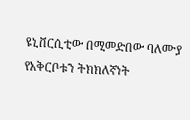ዩኒቨርሲቲው በሚመድበው ባለሙያ የአቅርቦቱን ትክክለኛነት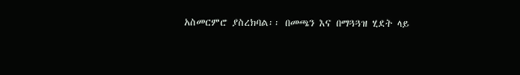አስመርምሮ ያስረክባል፡፡ በመጫን እና በማጓጓዝ ሂደት ላይ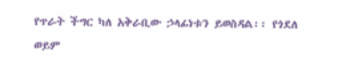የጥራት ችግር ካለ አቅራቢው ኃላፊነቱን ይወስዳል፡፡ የጎደለ ወይም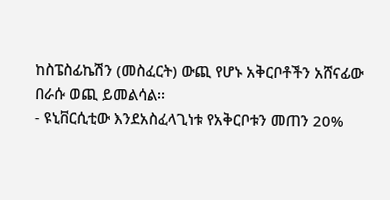ከስፔስፊኬሽን (መስፈርት) ውጪ የሆኑ አቅርቦቶችን አሸናፊው በራሱ ወጪ ይመልሳል፡፡
- ዩኒቨርሲቲው እንደአስፈላጊነቱ የአቅርቦቱን መጠን 20%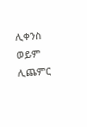ሊቀንስ ወይም ሊጨምር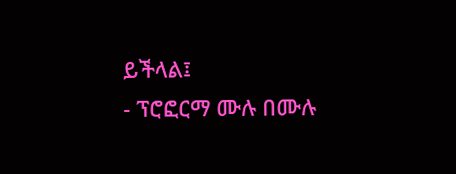ይችላል፤
- ፕሮፎርማ ሙሉ በሙሉ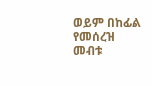ወይም በከፊል የመሰረዝ መብቱ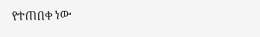የተጠበቀ ነው